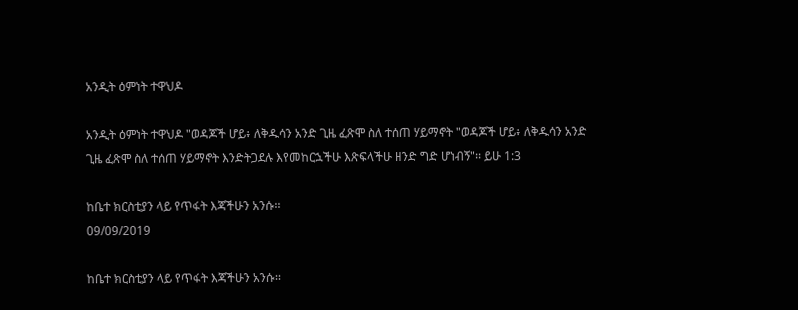አንዲት ዕምነት ተዋህዶ

አንዲት ዕምነት ተዋህዶ "ወዳጆች ሆይ፥ ለቅዱሳን አንድ ጊዜ ፈጽሞ ስለ ተሰጠ ሃይማኖት "ወዳጆች ሆይ፥ ለቅዱሳን አንድ ጊዜ ፈጽሞ ስለ ተሰጠ ሃይማኖት እንድትጋደሉ እየመከርኋችሁ እጽፍላችሁ ዘንድ ግድ ሆነብኝ"፡፡ ይሁ 1:3

ከቤተ ክርስቲያን ላይ የጥፋት እጃችሁን አንሱ፡፡
09/09/2019

ከቤተ ክርስቲያን ላይ የጥፋት እጃችሁን አንሱ፡፡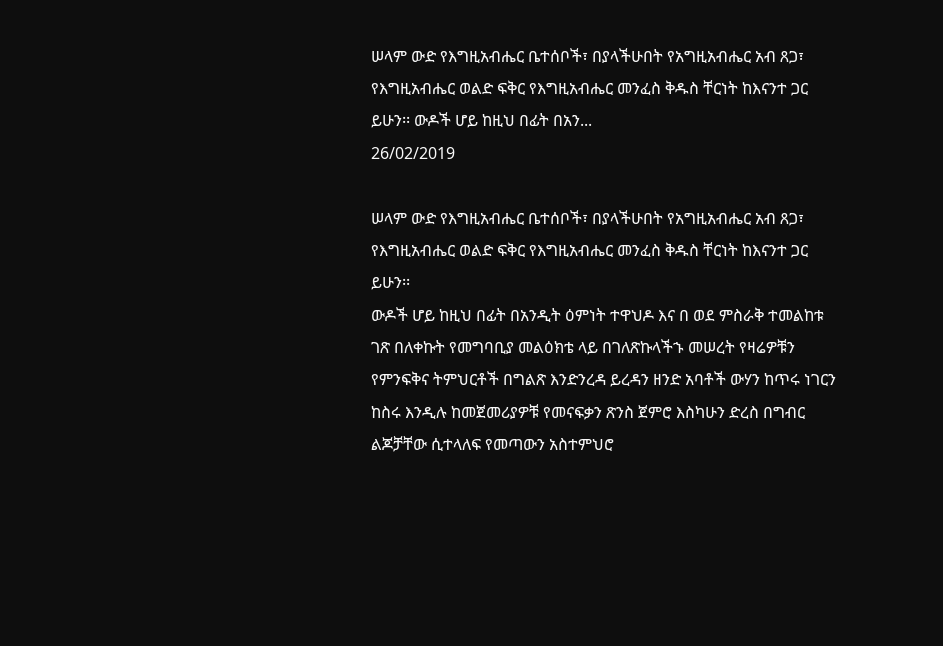ሠላም ውድ የእግዚአብሔር ቤተሰቦች፣ በያላችሁበት የአግዚአብሔር አብ ጸጋ፣ የእግዚአብሔር ወልድ ፍቅር የእግዚአብሔር መንፈስ ቅዱስ ቸርነት ከእናንተ ጋር ይሁን፡፡ ውዶች ሆይ ከዚህ በፊት በአን...
26/02/2019

ሠላም ውድ የእግዚአብሔር ቤተሰቦች፣ በያላችሁበት የአግዚአብሔር አብ ጸጋ፣ የእግዚአብሔር ወልድ ፍቅር የእግዚአብሔር መንፈስ ቅዱስ ቸርነት ከእናንተ ጋር ይሁን፡፡
ውዶች ሆይ ከዚህ በፊት በአንዲት ዕምነት ተዋህዶ እና በ ወደ ምስራቅ ተመልከቱ ገጽ በለቀኩት የመግባቢያ መልዕክቴ ላይ በገለጽኩላችኁ መሠረት የዛሬዎቹን የምንፍቅና ትምህርቶች በግልጽ እንድንረዳ ይረዳን ዘንድ አባቶች ውሃን ከጥሩ ነገርን ከስሩ እንዲሉ ከመጀመሪያዎቹ የመናፍቃን ጽንስ ጀምሮ እስካሁን ድረስ በግብር ልጆቻቸው ሲተላለፍ የመጣውን አስተምህሮ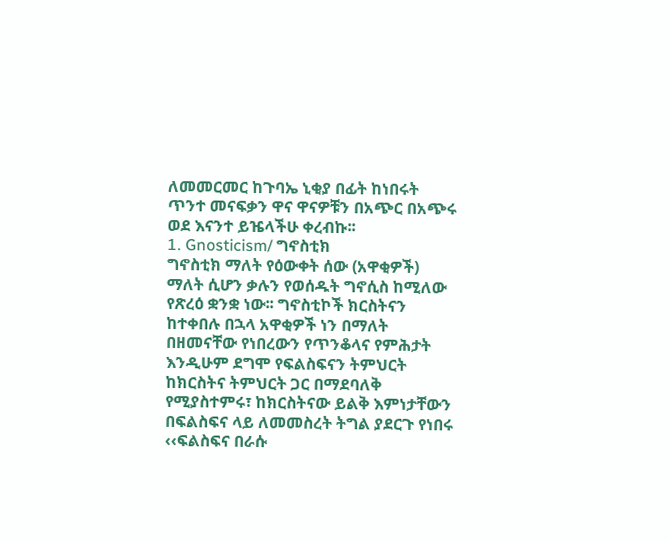ለመመርመር ከጉባኤ ኒቂያ በፊት ከነበሩት ጥንተ መናፍቃን ዋና ዋናዎቹን በአጭር በአጭሩ ወደ እናንተ ይዤላችሁ ቀረብኩ፡፡
1. Gnosticism/ ግኖስቲክ
ግኖስቲክ ማለት የዕውቀት ሰው (አዋቂዎች) ማለት ሲሆን ቃሉን የወሰዱት ግኖሲስ ከሚለው የጽረዕ ቋንቋ ነው፡፡ ግኖስቲኮች ክርስትናን ከተቀበሉ በኋላ አዋቂዎች ነን በማለት በዘመናቸው የነበረውን የጥንቆላና የምሕታት እንዲሁም ደግሞ የፍልስፍናን ትምህርት ከክርስትና ትምህርት ጋር በማደባለቅ የሚያስተምሩ፣ ከክርስትናው ይልቅ እምነታቸውን በፍልስፍና ላይ ለመመስረት ትግል ያደርጉ የነበሩ ‹‹ፍልስፍና በራሱ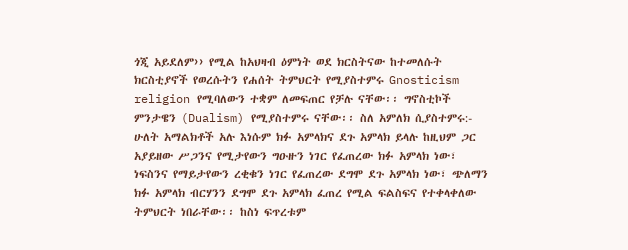ጎጂ አይደለም›› የሚል ከአህዛብ ዕምነት ወደ ክርስትናው ከተመለሱት ክርስቲያኖች የወረሱትን የሐሰት ትምህርት የሚያስተምሩ Gnosticism religion የሚባለውን ተቋም ለመፍጠር የቻሉ ናቸው፡፡ ግኖስቲኮች ምንታዌን (Dualism) የሚያስተምሩ ናቸው፡፡ ስለ አምለክ ሲያስተምሩ:- ሁለት አማልክቶች አሉ እነሱም ክፉ አምላክና ደጉ አምላክ ይላሉ ከዚህም ጋር አያይዘው ሥጋንና የሚታየውን ግዑዙን ነገር የፈጠረው ክፉ አምላክ ነው፣ ነፍስንና የማይታየውን ረቂቁን ነገር የፈጠረው ደግሞ ደጉ አምላክ ነው፣ ጭለማን ክፉ አምላክ ብርሃንን ደግሞ ደጉ አምላክ ፈጠረ የሚል ፍልስፍና የተቀላቀለው ትምህርት ነበራቸው፡፡ ከስነ ፍጥረቱም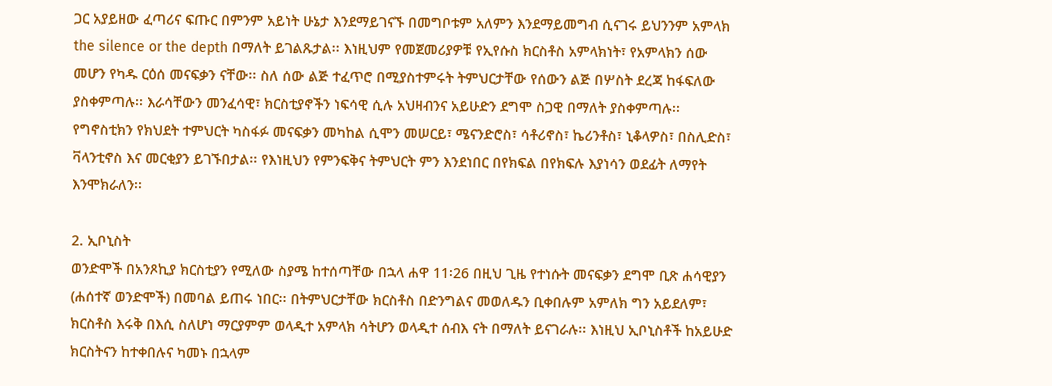ጋር አያይዘው ፈጣሪና ፍጡር በምንም አይነት ሁኔታ እንደማይገናኙ በመግቦቱም አለምን እንደማይመግብ ሲናገሩ ይህንንም አምላክ the silence or the depth በማለት ይገልጹታል፡፡ እነዚህም የመጀመሪያዎቹ የኢየሱስ ክርስቶስ አምላክነት፣ የአምላክን ሰው መሆን የካዱ ርዕሰ መናፍቃን ናቸው፡፡ ስለ ሰው ልጅ ተፈጥሮ በሚያስተምሩት ትምህርታቸው የሰውን ልጅ በሦስት ደረጃ ከፋፍለው ያስቀምጣሉ፡፡ እራሳቸውን መንፈሳዊ፣ ክርስቲያኖችን ነፍሳዊ ሲሉ አህዛብንና አይሁድን ደግሞ ስጋዊ በማለት ያስቀምጣሉ፡፡ የግኖስቲክን የክህደት ተምህርት ካስፋፉ መናፍቃን መካከል ሲሞን መሠርይ፣ ሜናንድሮስ፣ ሳቶሪኖስ፣ ኬሪንቶስ፣ ኒቆላዎስ፣ በስሊድስ፣ ቫላንቲኖስ እና መርቂያን ይገኙበታል፡፡ የእነዚህን የምንፍቅና ትምህርት ምን እንደነበር በየክፍል በየክፍሉ እያነሳን ወደፊት ለማየት እንሞክራለን፡፡

2. ኢቦኒስት
ወንድሞች በአንጾኪያ ክርስቲያን የሚለው ስያሜ ከተሰጣቸው በኋላ ሐዋ 11፡26 በዚህ ጊዜ የተነሱት መናፍቃን ደግሞ ቢጽ ሐሳዊያን (ሐሰተኛ ወንድሞች) በመባል ይጠሩ ነበር፡፡ በትምህርታቸው ክርስቶስ በድንግልና መወለዱን ቢቀበሉም አምለክ ግን አይደለም፣ ክርስቶስ እሩቅ በእሲ ስለሆነ ማርያምም ወላዲተ አምላክ ሳትሆን ወላዲተ ሰብእ ናት በማለት ይናገራሉ፡፡ እነዚህ ኢቦኒስቶች ከአይሁድ ክርስትናን ከተቀበሉና ካመኑ በኋላም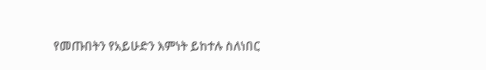የመጡበትን የአይሁድን እምነት ይከተሉ ስለነበር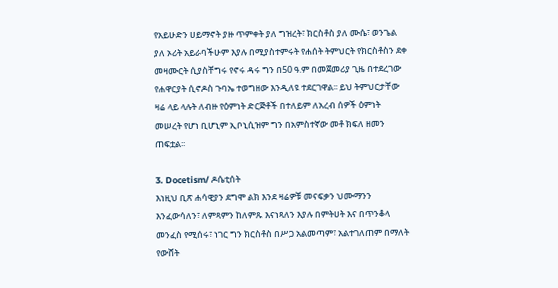የአይሁድን ሀይማኖት ያዙ ጥምቀት ያለ ግዝረት፣ ክርስቶስ ያለ ሙሴ፣ ወንጌል ያለ ኦሪት አይራባችሁም እያሉ በሚያስተምሩት የሐሰት ትምህርት የክርስቶስን ደቀ መዛሙርት ሲያስቸግሩ የኖሩ ዳሩ ግን በ50 ዓ.ም በመጀመሪያ ጊዜ በተደረገው የሐዋርያት ሲኖዶስ ጉባኤ ተወግዘው እንዲለዩ ተደርገዋል፡፡ ይህ ትምህርታቸው ዛሬ ላይ ላሉት ለብዙ የዕምነት ድርጅቶች በተለይም ለአረብ ሰዎች ዕምነት መሠረት የሆነ ቢሆኒም ኢቦኒሲዝም ግን በአምስተኛው መቶ ክፍለ ዘመን ጠፍቷል፡፡

3. Docetism/ ዶሴቲሰት
እነዚህ ቢጽ ሐሳዊያን ደግሞ ልክ እንደ ዛሬዎቹ መናፍቃን ህሙማንን እንፈውሳለን፣ ለምጻምን ከለምጹ እናነጻለን እያሉ በምትሀት እና በጥንቆላ መንፈስ የሚሰሩ፣ ነገር ግን ክርስቶስ በሥጋ አልመጣም፣ አልተገለጠም በማለት የውሸት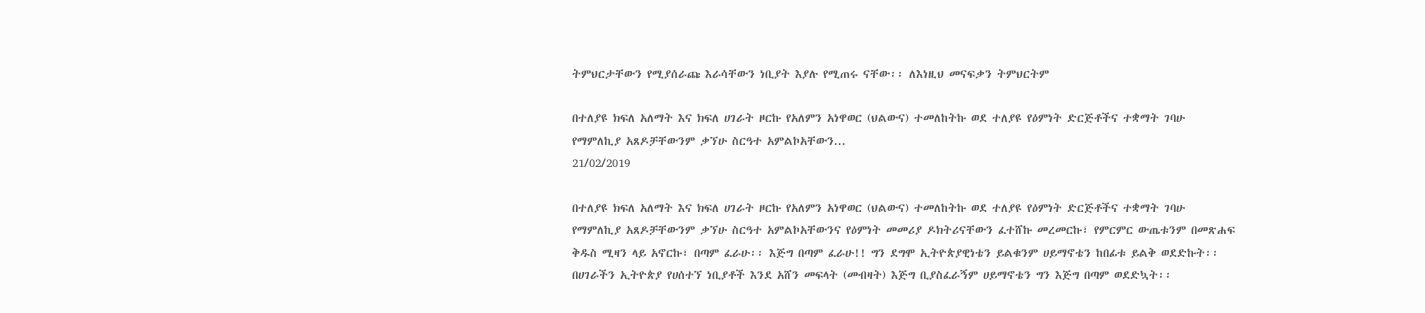ትምህርታቸውን የሚያሰራጩ እራሳቸውን ነቢያት እያሉ የሚጠሩ ናቸው፡፡ ለእነዚህ መናፍቃን ትምህርትም

በተለያዩ ክፍለ አለማት እና ክፍለ ሀገራት ዞርኩ የአለምን አነዋወር (ህልውና) ተመለከትኩ ወደ ተለያዩ የዕምነት ድርጅቶችና ተቋማት ገባሁ የማምለኪያ አጸዶቻቸውንም ቃኘሁ ስርዓተ አምልኮአቸውን...
21/02/2019

በተለያዩ ክፍለ አለማት እና ክፍለ ሀገራት ዞርኩ የአለምን አነዋወር (ህልውና) ተመለከትኩ ወደ ተለያዩ የዕምነት ድርጅቶችና ተቋማት ገባሁ የማምለኪያ አጸዶቻቸውንም ቃኘሁ ስርዓተ አምልኮአቸውንና የዕምነት መመሪያ ዶክትሪናቸውን ፈተሸኩ መረመርኩ፣ የምርምር ውጤቱንም በመጽሐፍ ቅዱስ ሚዛን ላይ አኖርኩ፣ በጣም ፈራሁ፡፡ እጅግ በጣም ፈራሁ!! ግን ደግሞ ኢትዮጵያዊነቴን ይልቁንም ሀይማኖቴን ከበፊቱ ይልቅ ወደድኩት፡፡ በሀገራችን ኢትዮጵያ የሀሰተኘ ነቢያቶች እንደ አሸን መፍላት (መብዛት) እጅግ ቢያስፈራኝም ሀይማኖቴን ግን እጅግ በጣም ወደድኳት፡፡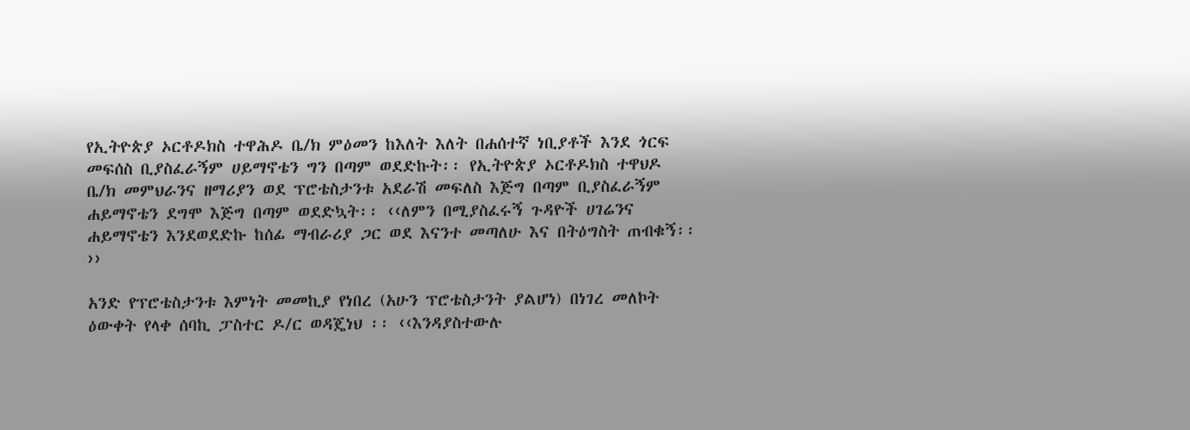የኢትዮጵያ ኦርቶዶክስ ተዋሕዶ ቤ/ክ ምዕመን ከእለት እለት በሐሰተኛ ነቢያቶች እንደ ጎርፍ መፍሰስ ቢያስፈራኝም ሀይማኖቴን ግን በጣም ወደድኩት፡፡ የኢትዮጵያ ኦርቶዶክስ ተዋህዶ ቤ/ክ መምህራንና ዘማሪያን ወደ ፕሮቴስታንቱ አደራሽ መፍለስ እጅግ በጣም ቢያስፈራኝም ሐይማኖቴን ደግሞ እጅግ በጣም ወደድኳት፡፡ ‹‹ለምን በሚያስፈሩኝ ጉዳዮች ሀገሬንና ሐይማኖቴን እንደወደድኩ ከሰፊ ማብራሪያ ጋር ወደ እናንተ መጣለሁ እና በትዕግስት ጠብቁኝ፡፡››

አንድ የፕሮቴስታንቱ እምነት መመኪያ የነበረ (አሁን ፕሮቴስታንት ያልሆነ) በነገረ መለኮት ዕውቀት የላቀ ሰባኪ ፓስተር ዶ/ር ወዳጄነህ ፡፡ ‹‹እንዳያስተውሉ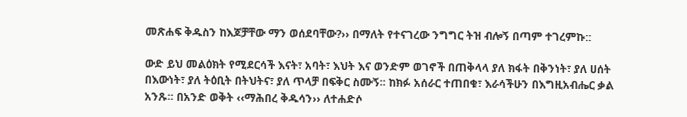መጽሐፍ ቅዱስን ከእጆቻቸው ማን ወሰደባቸው?›› በማለት የተናገረው ንግግር ትዝ ብሎኝ በጣም ተገረምኩ::

ውድ ይህ መልዕክት የሚደርሳች እናት፣ አባት፣ እህት እና ወንድም ወገኖች በጠቅላላ ያለ ክፋት በቅንነት፣ ያለ ሀሰት በእውነት፣ ያለ ትዕቢት በትህትና፣ ያለ ጥላቻ በፍቅር ስሙኝ፡፡ ከክፉ አሰራር ተጠበቁ፣ እራሳችሁን በእግዚአብሔር ቃል አንጹ፡፡ በአንድ ወቅት ‹‹ማሕበረ ቅዱሳን›› ለተሐድሶ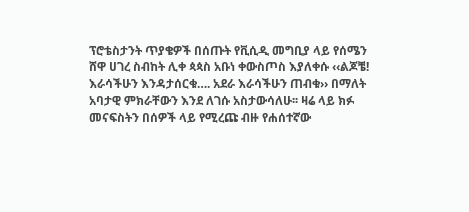ፕሮቴስታንት ጥያቄዎች በሰጡት የቪሲዲ መግቢያ ላይ የሰሜን ሸዋ ሀገረ ስብከት ሊቀ ጳጳስ አቡነ ቀውስጦስ እያለቀሱ ‹‹ልጆቼ! እራሳችሁን እንዳታሰርቁ…. አደራ እራሳችሁን ጠብቁ›› በማለት አባታዊ ምክራቸውን እንደ ለገሱ አስታውሳለሁ፡፡ ዛሬ ላይ ክፉ መናፍስትን በሰዎች ላይ የሚረጩ ብዙ የሐሰተኛው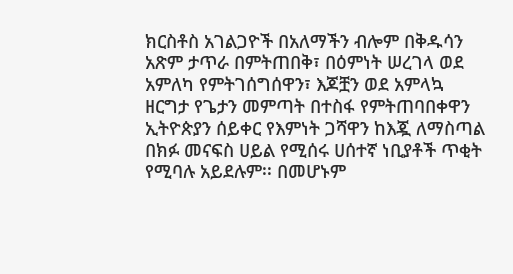ክርስቶስ አገልጋዮች በአለማችን ብሎም በቅዱሳን አጽም ታጥራ በምትጠበቅ፣ በዕምነት ሠረገላ ወደ አምለካ የምትገሰግሰዋን፣ እጆቿን ወደ አምላኳ ዘርግታ የጌታን መምጣት በተስፋ የምትጠባበቀዋን ኢትዮጵያን ሰይቀር የእምነት ጋሻዋን ከእጇ ለማስጣል በክፉ መናፍስ ሀይል የሚሰሩ ሀሰተኛ ነቢያቶች ጥቂት የሚባሉ አይደሉም፡፡ በመሆኑም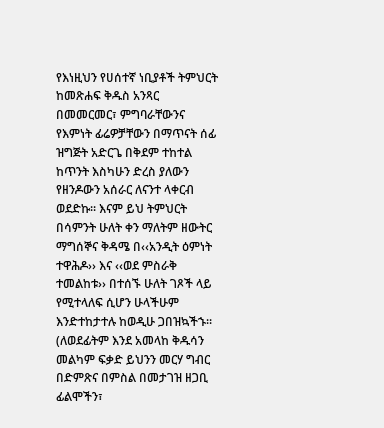የእነዚህን የሀሰተኛ ነቢያቶች ትምህርት ከመጽሐፍ ቅዱስ አንጻር በመመርመር፣ ምግባራቸውንና የእምነት ፊሬዎቻቸውን በማጥናት ሰፊ ዝግጅት አድርጌ በቅደም ተከተል ከጥንት እስካሁን ድረስ ያለውን የዘንዶውን አሰራር ለናንተ ላቀርብ ወደድኩ፡፡ እናም ይህ ትምህርት በሳምንት ሁለት ቀን ማለትም ዘውትር ማግሰኞና ቅዳሜ በ‹‹አንዲት ዕምነት ተዋሕዶ›› እና ‹‹ወደ ምስራቅ ተመልከቱ›› በተሰኙ ሁለት ገጾች ላይ የሚተላለፍ ሲሆን ሁላችሁም እንድተከታተሉ ከወዲሁ ጋበዝኳችኁ፡፡ (ለወደፊትም እንደ አመላከ ቅዱሳን መልካም ፍቃድ ይህንን መርሃ ግብር በድምጽና በምስል በመታገዝ ዘጋቢ ፊልሞችን፣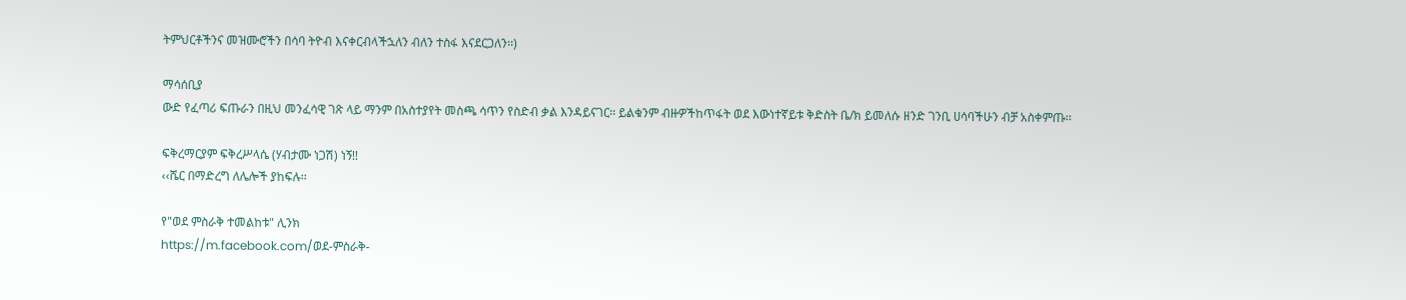ትምህርቶችንና መዝሙሮችን በሳባ ትዮብ እናቀርብላችኋለን ብለን ተስፋ እናደርጋለን፡፡)

ማሳሰቢያ
ውድ የፈጣሪ ፍጡራን በዚህ መንፈሳዊ ገጽ ላይ ማንም በአስተያየት መስጫ ሳጥን የስድብ ቃል እንዳይናገር፡፡ ይልቁንም ብዙዎችከጥፋት ወደ እውነተኛይቱ ቅድስት ቤ/ክ ይመለሱ ዘንድ ገንቢ ሀሳባችሁን ብቻ አስቀምጡ፡፡

ፍቅረማርያም ፍቅረሥላሴ (ሃብታሙ ነጋሽ) ነኝ!!
‹‹ሼር በማድረግ ለሌሎች ያከፍሉ፡፡

የ"ወደ ምስራቅ ተመልከቱ" ሊንክ
https://m.facebook.com/ወደ-ምስራቅ-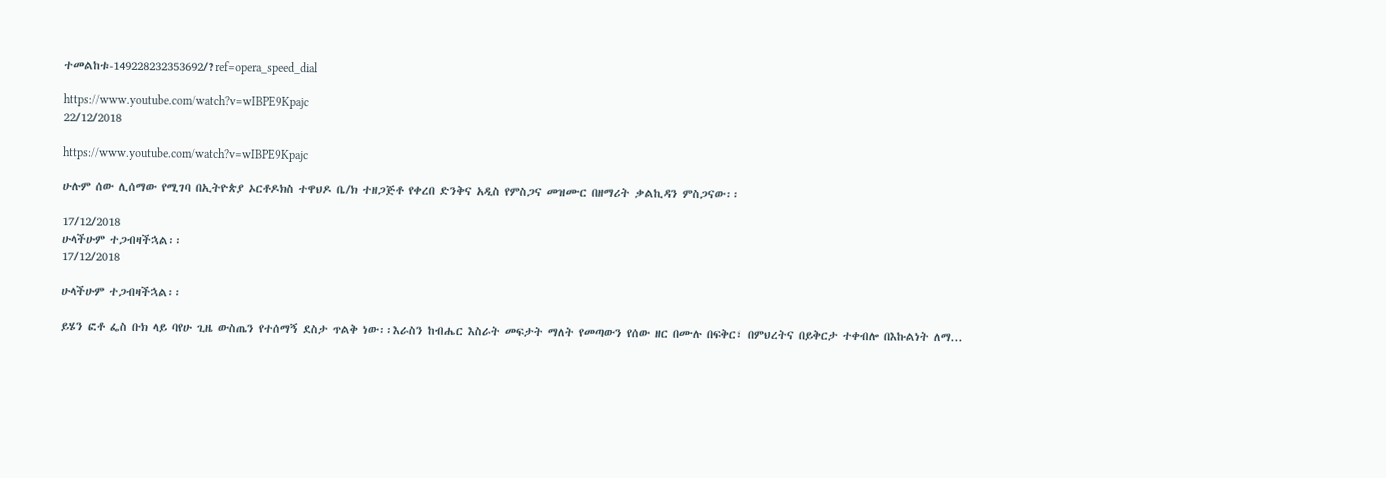ተመልከቱ-149228232353692/?ref=opera_speed_dial

https://www.youtube.com/watch?v=wIBPE9Kpajc
22/12/2018

https://www.youtube.com/watch?v=wIBPE9Kpajc

ሁሉም ሰው ሊሰማው የሚገባ በኢትዮጵያ ኦርቶዶክስ ተዋህዶ ቤ/ክ ተዘጋጅቶ የቀረበ ድንቅና አዲስ የምስጋና መዝሙር በዘማሪት ቃልኪዳን ምስጋናው፡፡

17/12/2018
ሁላችሁም ተጋብዛችኋል፡፡
17/12/2018

ሁላችሁም ተጋብዛችኋል፡፡

ይሄን ፎቶ ፌስ ቡክ ላይ ባየሁ ጊዜ ውስጤን የተሰማኝ ደስታ ጥልቅ ነው፡፡እራስን ከብሔር እስራት መፍታት ማለት የመጣውን የሰው ዘር በሙሉ በፍቅር፣ በምህረትና በይቅርታ ተቀብሎ በእኩልነት ለማ...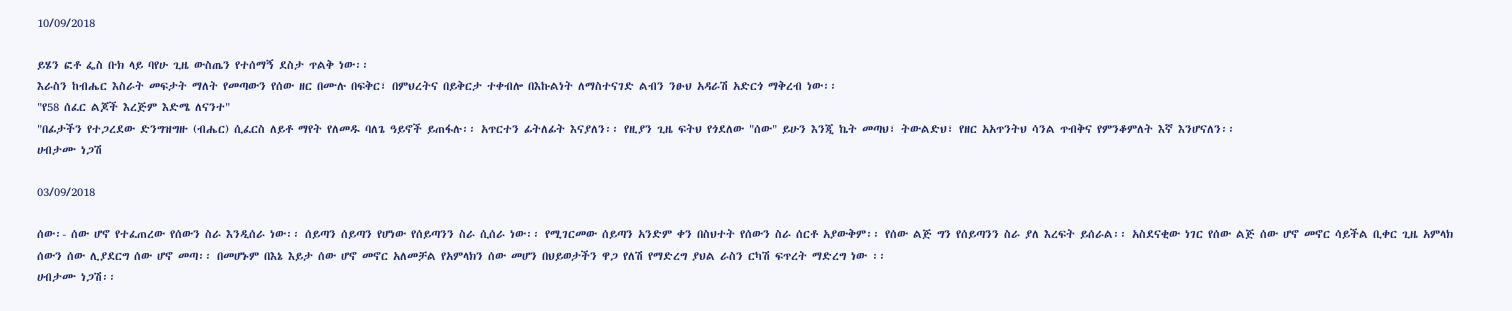10/09/2018

ይሄን ፎቶ ፌስ ቡክ ላይ ባየሁ ጊዜ ውስጤን የተሰማኝ ደስታ ጥልቅ ነው፡፡
እራስን ከብሔር እስራት መፍታት ማለት የመጣውን የሰው ዘር በሙሉ በፍቅር፣ በምህረትና በይቅርታ ተቀብሎ በእኩልነት ለማስተናገድ ልብን ንፁህ አዳራሽ አድርጎ ማቅረብ ነው፡፡
"የ58 ሰፈር ልጆች እረጅም እድሜ ለናንተ"
"በፊታችን የተጋረደው ድንግዝግዙ (ብሔር) ሲፈርስ ለይቶ ማየት የለመዱ ባለጌ ዓይኖች ይጠፋሉ፡፡ አጥርተን ፊትለፊት እናያለን፡፡ የዚያን ጊዜ ፍትህ የጎደለው "ሰው" ይሁን እንጂ ኬት መጣህ፣ ትውልድህ፣ የዘር አአጥንትህ ሳንል ጥብቅና የምንቆምለት እኛ እንሆናለን፡፡
ሀብታሙ ነጋሽ

03/09/2018

ሰው፡- ሰው ሆኖ የተፈጠረው የሰውን ስራ እንዲሰራ ነው፡፡ ሰይጣን ሰይጣን የሆነው የሰይጣንን ስራ ሲሰራ ነው፡፡ የሚገርመው ሰይጣን አንድም ቀን በስህተት የሰውን ስራ ሰርቶ አያውቅም፡፡ የሰው ልጅ ግን የሰይጣንን ስራ ያለ እረፍት ይሰራል፡፡ አስደናቂው ነገር የሰው ልጅ ሰው ሆኖ መኖር ሳይችል ቢቀር ጊዜ አምላክ ሰውን ሰው ሊያደርግ ሰው ሆኖ መጣ፡፡ በመሆኑም በእኔ እይታ ሰው ሆኖ መኖር አለመቻል የአምላክን ሰው መሆን በህይወታችን ዋጋ የለሽ የማድረግ ያህል ራስን ርካሽ ፍጥረት ማድረግ ነው ፡፡
ሀብታሙ ነጋሽ፡፡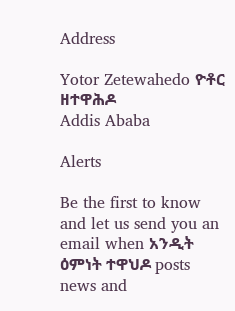Address

Yotor Zetewahedo ዮቶር ዘተዋሕዶ
Addis Ababa

Alerts

Be the first to know and let us send you an email when አንዲት ዕምነት ተዋህዶ posts news and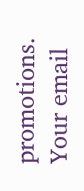promotions. Your email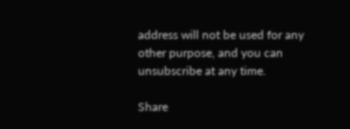address will not be used for any other purpose, and you can unsubscribe at any time.

Share